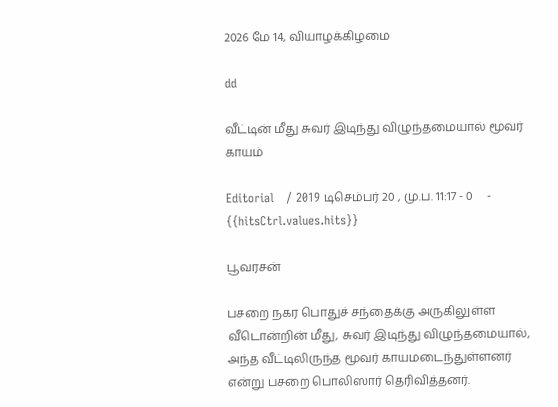2026 மே 14, வியாழக்கிழமை

dd

வீட்டின் மீது சுவர் இடிந்து விழுந்தமையால் மூவர் காயம்

Editorial   / 2019 டிசெம்பர் 20 , மு.ப. 11:17 - 0     - {{hitsCtrl.values.hits}}

பூவரசன்

பசறை நகர பொதுச் சந்தைக்கு அருகிலுள்ள வீடொன்றின் மீது, சுவர் இடிந்து விழுந்தமையால், அந்த வீட்டிலிருந்த மூவர் காயமடைந்துள்ளனர் என்று பசறை பொலிஸார் தெரிவித்தனர்.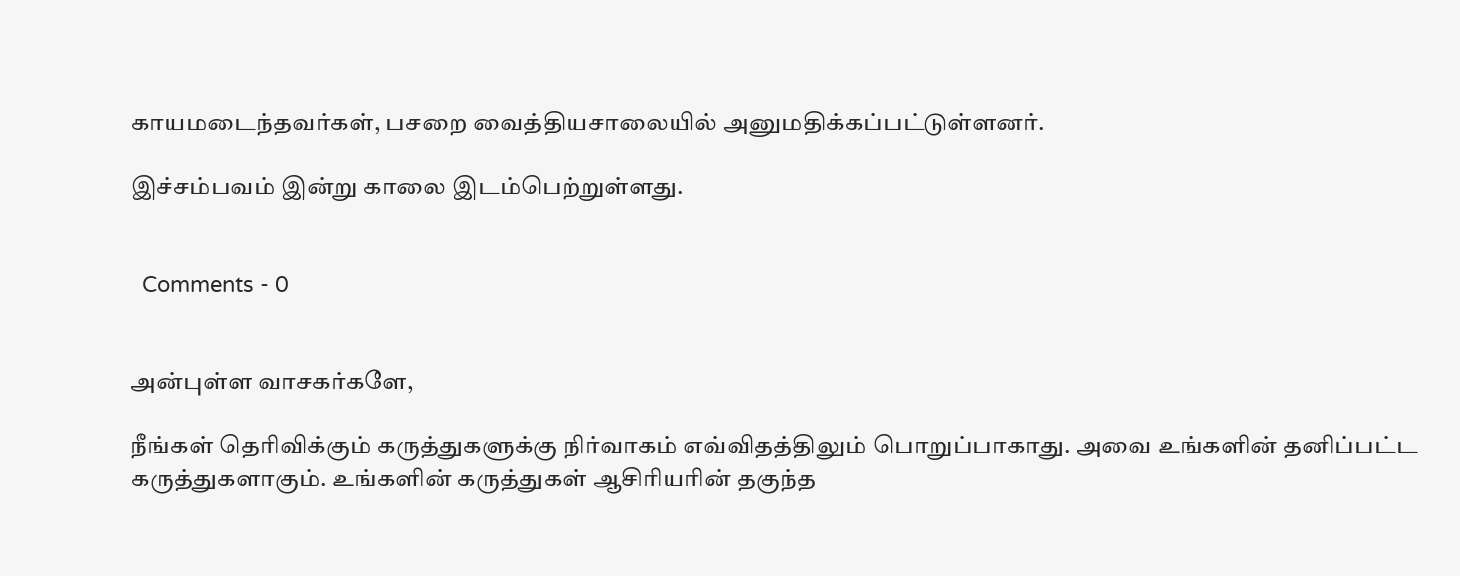காயமடைந்தவர்கள், பசறை வைத்தியசாலையில் அனுமதிக்கப்பட்டுள்ளனர்.

இச்சம்பவம் இன்று காலை இடம்பெற்றுள்ளது.


  Comments - 0


அன்புள்ள வாசகர்களே,

நீங்கள் தெரிவிக்கும் கருத்துகளுக்கு நிர்வாகம் எவ்விதத்திலும் பொறுப்பாகாது. அவை உங்களின் தனிப்பட்ட கருத்துகளாகும். உங்களின் கருத்துகள் ஆசிரியரின் தகுந்த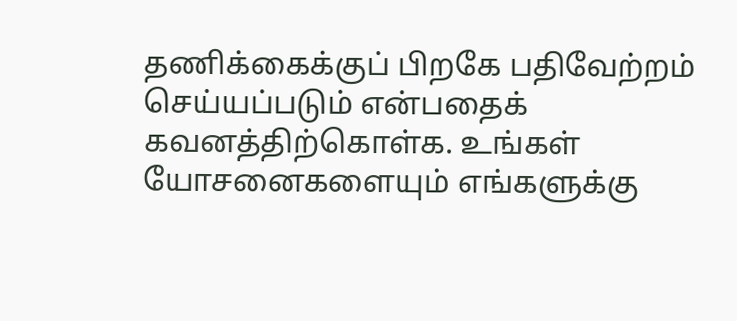தணிக்கைக்குப் பிறகே பதிவேற்றம் செய்யப்படும் என்பதைக் கவனத்திற்கொள்க. உங்கள் யோசனைகளையும் எங்களுக்கு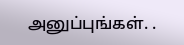அனுப்புங்கள். .